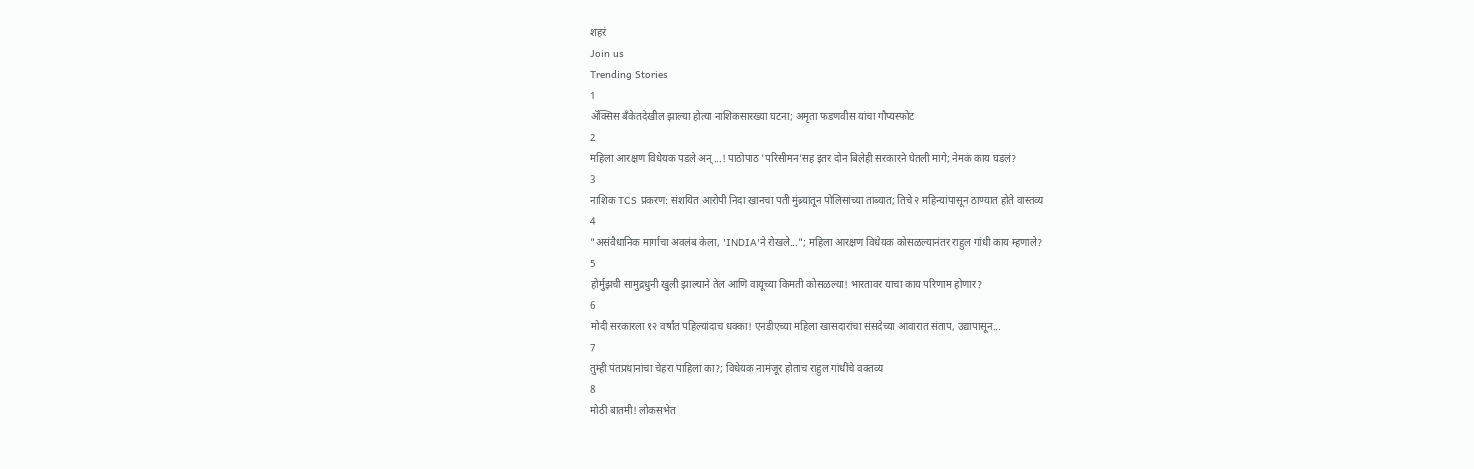शहरं
Join us
Trending Stories
1
ॲक्सिस बँकेतदेखील झाल्या होत्या नाशिकसारख्या घटना; अमृता फडणवीस यांचा गौप्यस्फोट
2
महिला आरक्षण विधेयक पडले अन्...! पाठोपाठ 'परिसीमन'सह इतर दोन बिलेही सरकारने घेतली मागे; नेमकं काय घडलं?
3
नाशिक TCS प्रकरण: संशयित आरोपी निदा खानचा पती मुंब्र्यातून पोलिसांच्या ताब्यात; तिचे २ महिन्यांपासून ठाण्यात होते वास्तव्य
4
"असंवैधानिक मार्गाचा अवलंब केला, 'INDIA'ने रोखले..."; महिला आरक्षण विधेयक कोसळल्यानंतर राहुल गांधी काय म्हणाले?
5
होर्मुझची सामुद्रधुनी खुली झाल्याने तेल आणि वायूच्या किमती कोसळल्या! भारतावर याचा काय परिणाम होणार?
6
मोदी सरकारला १२ वर्षांत पहिल्यांदाच धक्का! एनडीएच्या महिला खासदारांचा संसदेच्या आवारात संताप, उद्यापासून...
7
तुम्ही पंतप्रधानांचा चेहरा पाहिला का?; विधेयक नामंजूर होताच राहुल गांधींचे वक्तव्य
8
मोठी बातमी! लोकसभेत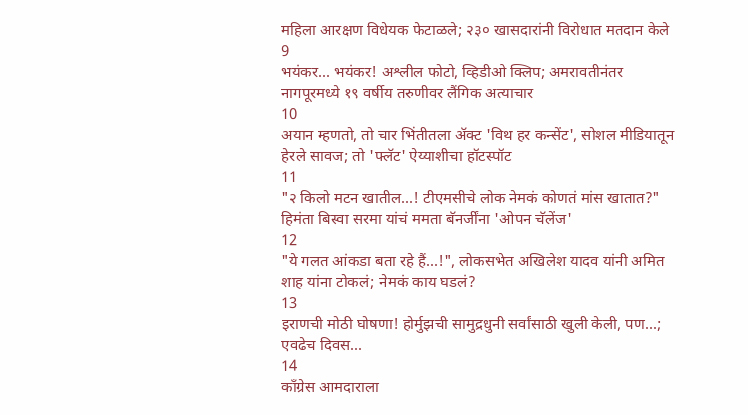महिला आरक्षण विधेयक फेटाळले; २३० खासदारांनी विरोधात मतदान केले
9
भयंकर... भयंकर! अश्लील फोटो, व्हिडीओ क्लिप; अमरावतीनंतर नागपूरमध्ये १९ वर्षीय तरुणीवर लैंगिक अत्याचार
10
अयान म्हणतो, तो चार भिंतीतला अ‍ॅक्ट 'विथ हर कन्सेंट', सोशल मीडियातून हेरले सावज; तो 'फ्लॅट' ऐय्याशीचा हॉटस्पॉट
11
"२ किलो मटन खातील...! टीएमसीचे लोक नेमकं कोणतं मांस खातात?" हिमंता बिस्वा सरमा यांचं ममता बॅनर्जींना 'ओपन चॅलेंज'
12
"ये गलत आंकडा बता रहे हैं...!", लोकसभेत अखिलेश यादव यांनी अमित शाह यांना टोकलं; नेमकं काय घडलं?
13
इराणची मोठी घोषणा! होर्मुझची सामुद्रधुनी सर्वांसाठी खुली केली, पण...; एवढेच दिवस...
14
काँग्रेस आमदाराला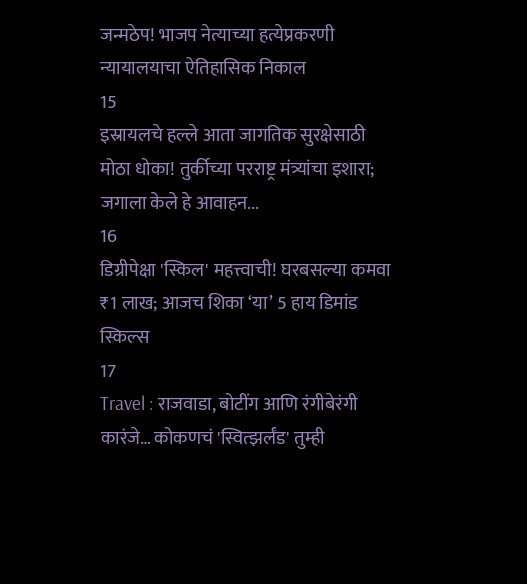जन्मठेप! भाजप नेत्याच्या हत्येप्रकरणी न्यायालयाचा ऐतिहासिक निकाल
15
इस्रायलचे हल्ले आता जागतिक सुरक्षेसाठी मोठा धोका! तुर्कीच्या परराष्ट्र मंत्र्यांचा इशारा; जगाला केले हे आवाहन...
16
डिग्रीपेक्षा 'स्किल' महत्त्वाची! घरबसल्या कमवा ₹1 लाख; आजच शिका ‘या’ 5 हाय डिमांड स्किल्स
17
Travel : राजवाडा, बोटींग आणि रंगीबेरंगी कारंजे… कोकणचं 'स्वित्झर्लंड' तुम्ही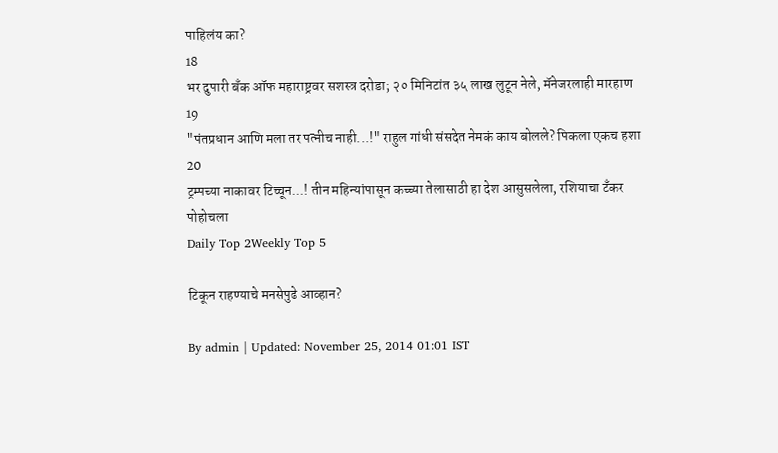पाहिलंय का?
18
भर दुपारी बँक ऑफ महाराष्ट्रवर सशस्त्र दरोडा; २० मिनिटांत ३५ लाख लुटून नेले, मॅनेजरलाही मारहाण
19
"पंतप्रधान आणि मला तर पत्नीच नाही...!" राहुल गांधी संसदेत नेमकं काय बोलले? पिकला एकच हशा
20
ट्रम्पच्या नाकावर टिच्चून...! तीन महिन्यांपासून कच्च्या तेलासाठी हा देश आसुसलेला, रशियाचा टँकर पोहोचला
Daily Top 2Weekly Top 5

टिकून राहण्याचे मनसेपुढे आव्हान?

By admin | Updated: November 25, 2014 01:01 IST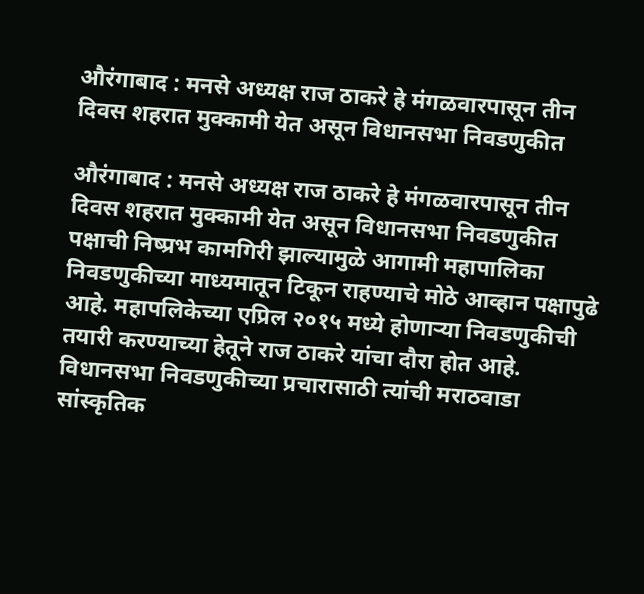औरंगाबाद : मनसे अध्यक्ष राज ठाकरे हे मंगळवारपासून तीन दिवस शहरात मुक्कामी येत असून विधानसभा निवडणुकीत

औरंगाबाद : मनसे अध्यक्ष राज ठाकरे हे मंगळवारपासून तीन दिवस शहरात मुक्कामी येत असून विधानसभा निवडणुकीत पक्षाची निष्प्रभ कामगिरी झाल्यामुळे आगामी महापालिका निवडणुकीच्या माध्यमातून टिकून राहण्याचे मोठे आव्हान पक्षापुढे आहे. महापलिकेच्या एप्रिल २०१५ मध्ये होणाऱ्या निवडणुकीची तयारी करण्याच्या हेतूने राज ठाकरे यांचा दौरा होत आहे. विधानसभा निवडणुकीच्या प्रचारासाठी त्यांची मराठवाडा सांस्कृतिक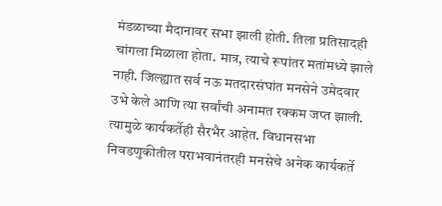मंडळाच्या मैदानावर सभा झाली होती. तिला प्रतिसादही चांगला मिळाला होता. मात्र, त्याचे रूपांतर मतांमध्ये झाले नाही. जिल्ह्यात सर्व नऊ मतदारसंघांत मनसेने उमेदवार उभे केले आणि त्या सर्वांची अनामत रक्कम जप्त झाली. त्यामुळे कार्यकर्तेही सैरभैर आहेत. विधानसभा निवडणुकीतील पराभवानंतरही मनसेचे अनेक कार्यकर्ते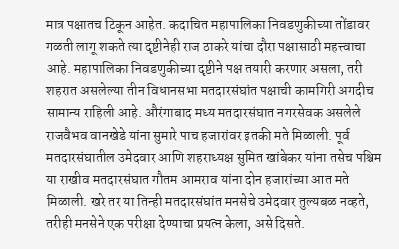मात्र पक्षातच टिकून आहेत. कदाचित महापालिका निवडणुकीच्या तोंडावर गळती लागू शकते त्या दृष्टीनेही राज ठाकरे यांचा दौरा पक्षासाठी महत्त्वाचा आहे. महापालिका निवडणुकीच्या दृष्टीने पक्ष तयारी करणार असला, तरी शहरात असलेल्या तीन विधानसभा मतदारसंघांत पक्षाची कामगिरी अगदीच सामान्य राहिली आहे. औरंगाबाद मध्य मतदारसंघात नगरसेवक असलेले राजवैभव वानखेडे यांना सुमारे पाच हजारांवर इतकी मते मिळाली. पूर्व मतदारसंघातील उमेदवार आणि शहराध्यक्ष सुमित खांबेकर यांना तसेच पश्चिम या राखीव मतदारसंघात गौतम आमराव यांना दोन हजारांच्या आत मते मिळाली. खरे तर या तिन्ही मतदारसंघांत मनसेचे उमेदवार तुल्यबळ नव्हते, तरीही मनसेने एक परीक्षा देण्याचा प्रयत्न केला, असे दिसते.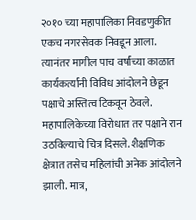२०१० च्या महापालिका निवडणुकीत एकच नगरसेवक निवडून आला. त्यानंतर मागील पाच वर्षांच्या काळात कार्यकर्त्यांनी विविध आंदोलने छेडून पक्षाचे अस्तित्व टिकवून ठेवले. महापालिकेच्या विरोधात तर पक्षाने रान उठविल्याचे चित्र दिसले. शैक्षणिक क्षेत्रात तसेच महिलांची अनेक आंदोलने झाली. मात्र,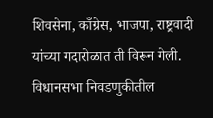शिवसेना, काँग्रेस, भाजपा, राष्ट्रवादी यांच्या गदारोळात ती विरून गेली. विधानसभा निवडणुकीतील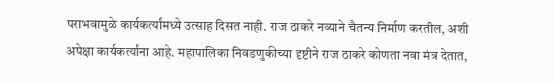पराभवामुळे कार्यकर्त्यांमध्ये उत्साह दिसत नाही. राज ठाकरे नव्याने चैतन्य निर्माण करतील, अशी अपेक्षा कार्यकर्त्यांना आहे. महापालिका निवडणुकीच्या दृष्टीने राज ठाकरे कोणता नवा मंत्र देतात,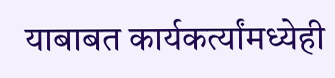याबाबत कार्यकर्त्यांमध्येही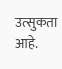उत्सुकता आहे.